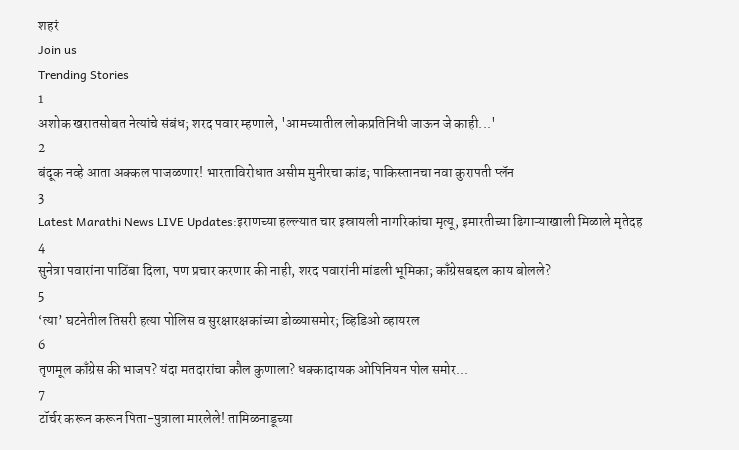शहरं
Join us
Trending Stories
1
अशोक खरातसोबत नेत्यांचे संबंध; शरद पवार म्हणाले, 'आमच्यातील लोकप्रतिनिधी जाऊन जे काही...'
2
बंदूक नव्हे आता अक्कल पाजळणार! भारताविरोधात असीम मुनीरचा कांड; पाकिस्तानचा नवा कुरापती प्लॅन
3
Latest Marathi News LIVE Updates:इराणच्या हल्ल्यात चार इस्रायली नागरिकांचा मृत्यू, इमारतीच्या ढिगाऱ्याखाली मिळाले मृतेदह
4
सुनेत्रा पवारांना पाठिंबा दिला, पण प्रचार करणार की नाही, शरद पवारांनी मांडली भूमिका; काँग्रेसबद्दल काय बोलले?
5
‘त्या’ घटनेतील तिसरी हत्या पोलिस व सुरक्षारक्षकांच्या डोळ्यासमोर; व्हिडिओ व्हायरल
6
तृणमूल काँग्रेस की भाजप? यंदा मतदारांचा कौल कुणाला? धक्कादायक ओपिनियन पोल समोर...
7
टॉर्चर करून करून पिता-पुत्राला मारलेले! तामिळनाडूच्या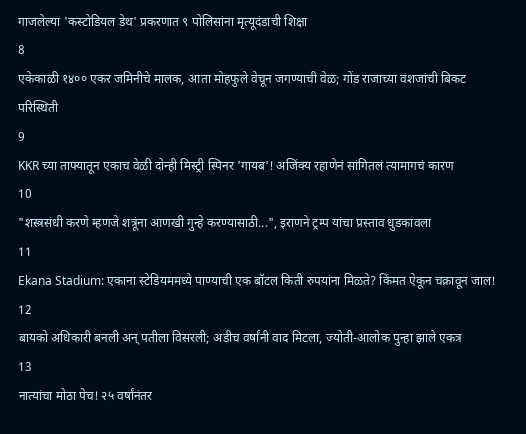गाजलेल्या 'कस्टोडियल डेथ' प्रकरणात ९ पोलिसांना मृत्यूदंडाची शिक्षा
8
एकेकाळी १४०० एकर जमिनीचे मालक, आता मोहफुले वेचून जगण्याची वेळ; गोंड राजाच्या वंशजांची बिकट परिस्थिती
9
KKR च्या ताफ्यातून एकाच वेळी दोन्ही मिस्ट्री स्पिनर 'गायब'! अजिंक्य रहाणेनं सांगितलं त्यामागचं कारण
10
"शस्त्रसंधी करणे म्हणजे शत्रूंना आणखी गुन्हे करण्यासाठी...", इराणने ट्रम्प यांचा प्रस्ताव धुडकावला
11
Ekana Stadium: एकाना स्टेडियममध्ये पाण्याची एक बॉटल किती रुपयांना मिळते? किंमत ऐकून चक्रावून जाल!
12
बायको अधिकारी बनली अन् पतीला विसरली; अडीच वर्षांनी वाद मिटला, ज्योती-आलोक पुन्हा झाले एकत्र
13
नात्यांचा मोठा पेच! २५ वर्षांनंतर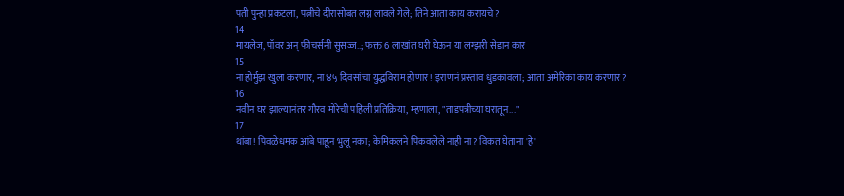पती पुन्हा प्रकटला, पत्नीचे दीरासोबत लग्न लावले गेले; तिने आता काय करायचे?
14
मायलेज, पॉवर अन् फीचर्सनी सुसज्ज..; फक्त 6 लाखांत घरी घेऊन या लग्झरी सेडान कार
15
ना होर्मुझ खुला करणार, ना ४५ दिवसांचा युद्धविराम होणार! इराणनं प्रस्ताव धुडकावला; आता अमेरिका काय करणार?
16
नवीन घर झाल्यानंतर गौरव मोरेची पहिली प्रतिक्रिया, म्हणाला, "ताडपत्रीच्या घरातून..."
17
थांबा! पिवळेधमक आंबे पाहून भुलू नका; केमिकलने पिकवलेले नाही ना? विकत घेताना 'हे'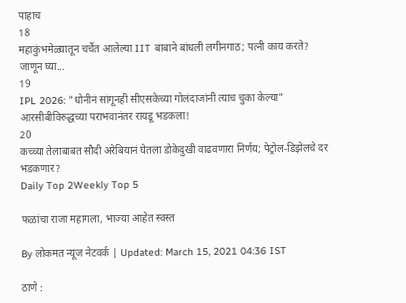पाहाच
18
महाकुंभमेळ्यातून चर्चेत आलेल्या IIT बाबाने बांधली लगीनगाठ; पत्नी काय करते? जाणून घ्या...
19
IPL 2026: "धोनीनं सांगूनही सीएसकेच्या गोलंदाजांनी त्याच चुका केल्या" आरसीबीविरुद्धच्या पराभवानंतर रायडू भडकला!
20
कच्च्या तेलाबाबत सौदी अरेबियानं घेतला डोकेदुखी वाढवणारा निर्णय; पेट्रोल-डिझेलचे दर भडकणार?
Daily Top 2Weekly Top 5

फळांचा राजा महागला, भाज्या आहेत स्वस्त

By लोकमत न्यूज नेटवर्क | Updated: March 15, 2021 04:36 IST

ठाणे :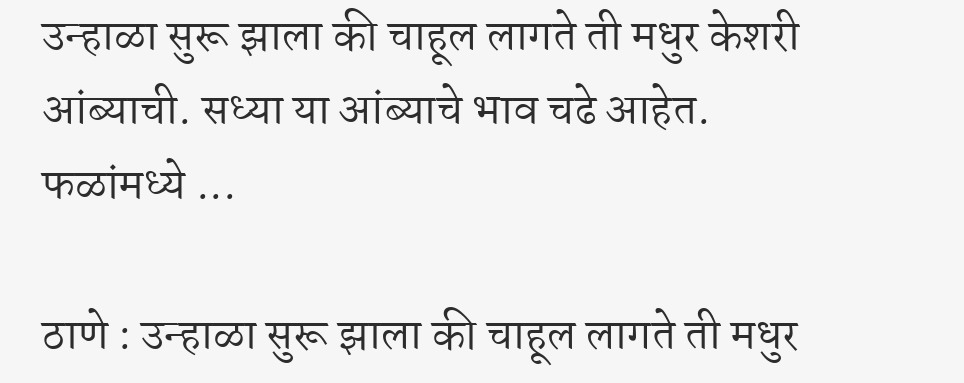उन्हाळा सुरू झाला की चाहूल लागते ती मधुर केशरी आंब्याची. सध्या या आंब्याचे भाव चढे आहेत. फळांमध्ये ...

ठाणे : उन्हाळा सुरू झाला की चाहूल लागते ती मधुर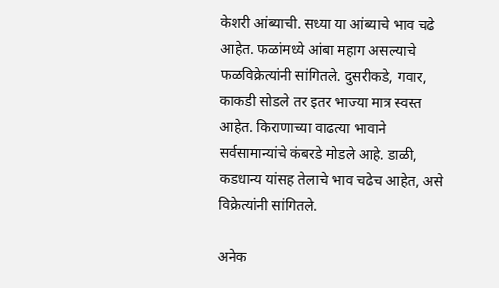केशरी आंब्याची. सध्या या आंब्याचे भाव चढे आहेत. फळांमध्ये आंबा महाग असल्याचे फळविक्रेत्यांनी सांगितले. दुसरीकडे, गवार, काकडी सोडले तर इतर भाज्या मात्र स्वस्त आहेत. किराणाच्या वाढत्या भावाने सर्वसामान्यांचे कंबरडे मोडले आहे. डाळी, कडधान्य यांसह तेलाचे भाव चढेच आहेत, असे विक्रेत्यांनी सांगितले.

अनेक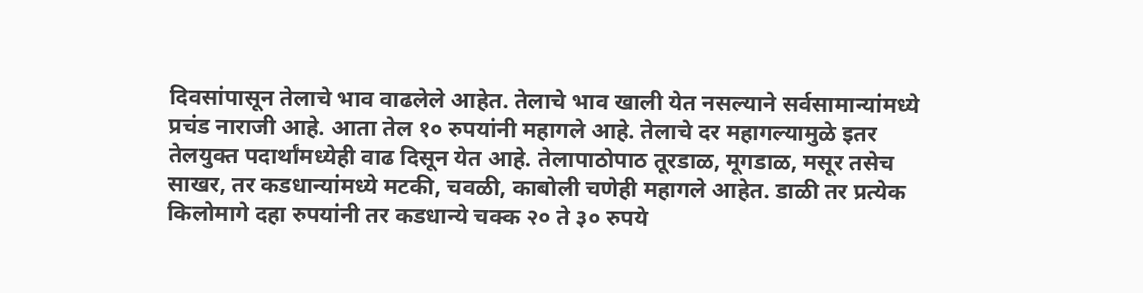दिवसांपासून तेलाचे भाव वाढलेले आहेत. तेलाचे भाव खाली येत नसल्याने सर्वसामान्यांमध्ये प्रचंड नाराजी आहे. आता तेल १० रुपयांनी महागले आहे. तेलाचे दर महागल्यामुळे इतर तेलयुक्त पदार्थांमध्येही वाढ दिसून येत आहे. तेलापाठोपाठ तूरडाळ, मूगडाळ, मसूर तसेच साखर, तर कडधान्यांमध्ये मटकी, चवळी, काबोली चणेही महागले आहेत. डाळी तर प्रत्येक किलोमागे दहा रुपयांनी तर कडधान्ये चक्क २० ते ३० रुपये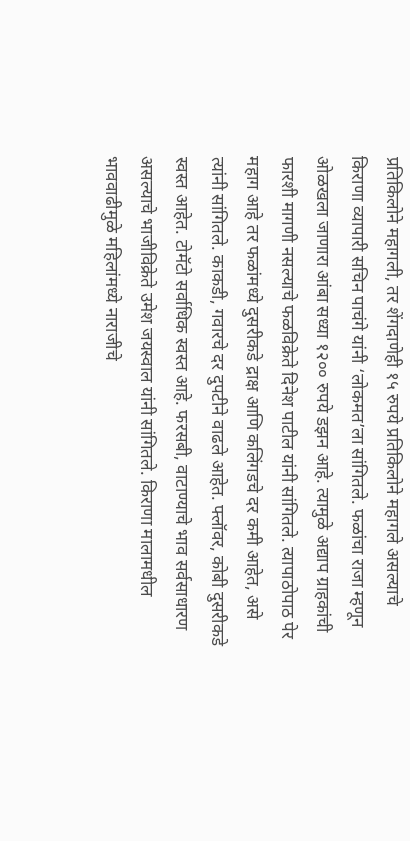प्रतिकिलोने महागली, तर शेंगदाणेही १५ रुपये प्रतिकिलोने महागले असल्याचे किराणा व्यापारी सचिन पाचंगे यांनी ‘लोकमत’ला सांगितले. फळांचा राजा म्हणून ओळखला जाणारा आंबा सध्या १२०० रुपये डझन आहे. त्यामुळे अद्याप ग्राहकांची फारशी मागणी नसल्याचे फळविक्रेते दिनेश पाटील यांनी सांगितले. त्यापाठोपाठ पेर महाग आहे तर फळांमध्ये दुसरीकडे द्राक्ष आणि कलिंगडचे दर कमी आहेत, असे त्यांनी सांगितले. काकडी, गवारचे दर दुपटीने वाढले आहेत. फ्लॉवर, कोबी दुसरीकडे स्वस्त आहेत. टोमॅटो सर्वाधिक स्वस्त आहे. फरसबी, वाटाण्याचे भाव सर्वसाधारण असल्याचे भाजीविक्रेते उमेश जयस्वाल यांनी सांगितले. किराणा मालामधील भाववाढीमुळे महिलांमध्ये नाराजीचे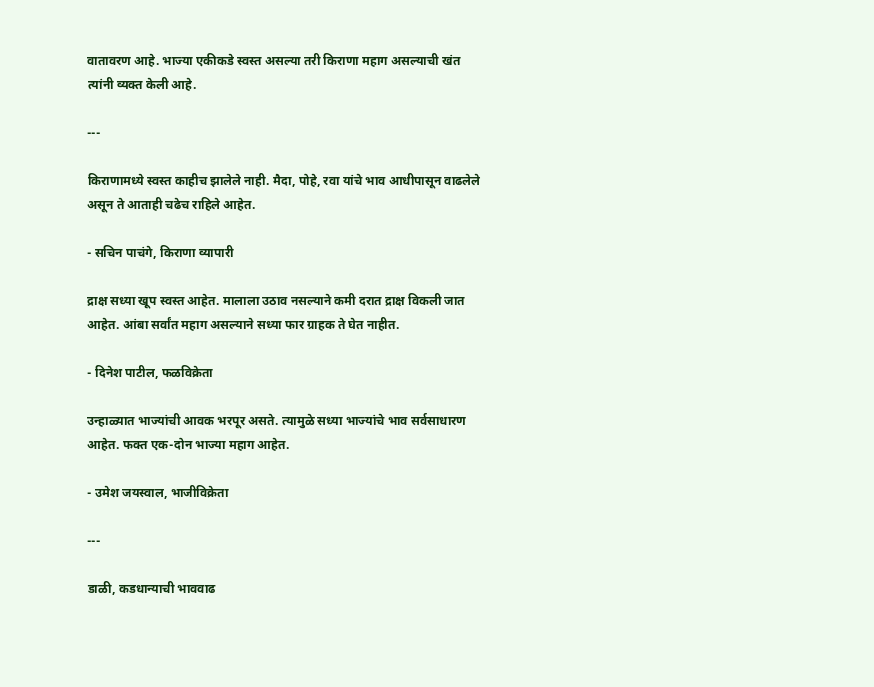वातावरण आहे. भाज्या एकीकडे स्वस्त असल्या तरी किराणा महाग असल्याची खंत त्यांनी व्यक्त केली आहे.

---

किराणामध्ये स्वस्त काहीच झालेले नाही. मैदा, पोहे, रवा यांचे भाव आधीपासून वाढलेले असून ते आताही चढेच राहिले आहेत.

- सचिन पाचंगे, किराणा व्यापारी

द्राक्ष सध्या खूप स्वस्त आहेत. मालाला उठाव नसल्याने कमी दरात द्राक्ष विकली जात आहेत. आंबा सर्वांत महाग असल्याने सध्या फार ग्राहक ते घेत नाहीत.

- दिनेश पाटील, फळविक्रेता

उन्हाळ्यात भाज्यांची आवक भरपूर असते. त्यामुळे सध्या भाज्यांचे भाव सर्वसाधारण आहेत. फक्त एक-दोन भाज्या महाग आहेत.

- उमेश जयस्वाल, भाजीविक्रेता

---

डाळी, कडधान्याची भाववाढ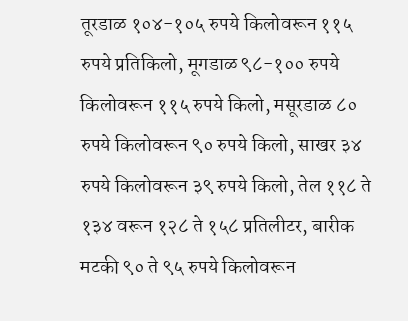तूरडाळ १०४-१०५ रुपये किलोवरून ११५ रुपये प्रतिकिलो, मूगडाळ ९८-१०० रुपये किलोवरून ११५ रुपये किलो, मसूरडाळ ८० रुपये किलोवरून ९० रुपये किलो, साखर ३४ रुपये किलोवरून ३९ रुपये किलो, तेल ११८ ते १३४ वरून १२८ ते १५८ प्रतिलीटर, बारीक मटकी ९० ते ९५ रुपये किलोवरून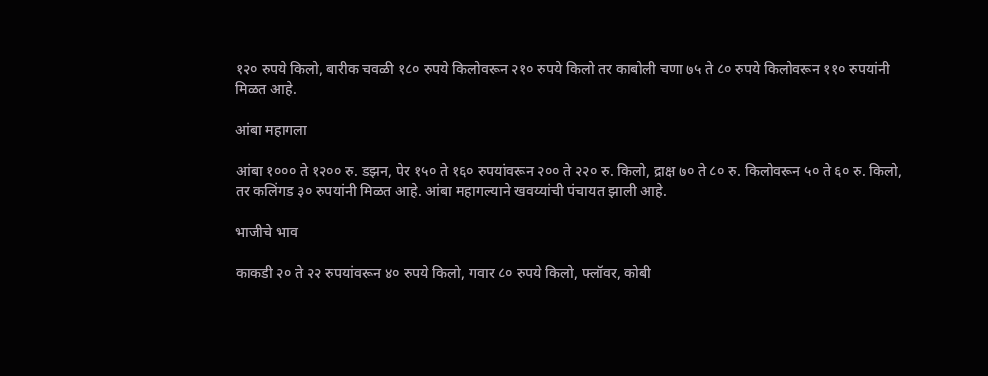१२० रुपये किलो, बारीक चवळी १८० रुपये किलोवरून २१० रुपये किलो तर काबोली चणा ७५ ते ८० रुपये किलोवरून ११० रुपयांनी मिळत आहे.

आंबा महागला

आंबा १००० ते १२०० रु. डझन, पेर १५० ते १६० रुपयांवरून २०० ते २२० रु. किलो, द्राक्ष ७० ते ८० रु. किलोवरून ५० ते ६० रु. किलो, तर कलिंगड ३० रुपयांनी मिळत आहे. आंबा महागल्याने खवय्यांची पंचायत झाली आहे.

भाजीचे भाव

काकडी २० ते २२ रुपयांवरून ४० रुपये किलो, गवार ८० रुपये किलो, फ्लॉवर, कोबी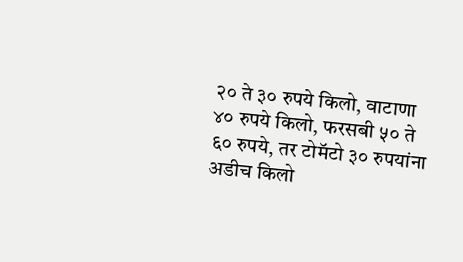२० ते ३० रुपये किलो, वाटाणा ४० रुपये किलो, फरसबी ५० ते ६० रुपये, तर टोमॅटो ३० रुपयांना अडीच किलो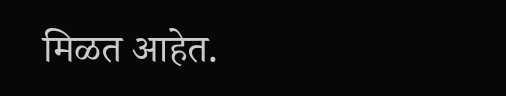मिळत आहेत.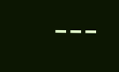---